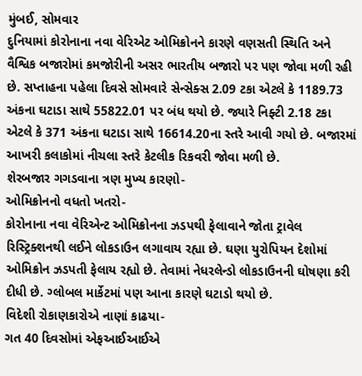મુંબઈ, સોમવાર
દુનિયામાં કોરોનાના નવા વેરિએટ ઓમિક્રોનને કારણે વણસતી સ્થિતિ અને વૈશ્વિક બજારોમાં કમજોરીની અસર ભારતીય બજારો પર પણ જોવા મળી રહી છે. સપ્તાહના પહેલા દિવસે સોમવારે સેન્સેક્સ 2.09 ટકા એટલે કે 1189.73 અંકના ઘટાડા સાથે 55822.01 પર બંધ થયો છે. જ્યારે નિફ્ટી 2.18 ટકા એટલે કે 371 અંકના ઘટાડા સાથે 16614.20ના સ્તરે આવી ગયો છે. બજારમાં આખરી કલાકોમાં નીચલા સ્તરે કેટલીક રિકવરી જોવા મળી છે.
શેરબજાર ગગડવાના ત્રણ મુખ્ય કારણો-
ઓમિક્રોનનો વધતો ખતરો-
કોરોનાના નવા વેરિએન્ટ ઓમિક્રોનના ઝડપથી ફેલાવાને જોતા ટ્રાવેલ રિસ્ટ્રિક્શનથી લઈને લોકડાઉન લગાવાય રહ્યા છે. ઘણા યુરોપિયન દેશોમાં ઓમિક્રોન ઝડપતી ફેલાય રહ્યો છે. તેવામાં નેધરલેન્ડો લોકડાઉનની ઘોષણા કરી દીધી છે. ગ્લોબલ માર્કેટમાં પણ આના કારણે ઘટાડો થયો છે.
વિદેશી રોકાણકારોએ નાણાં કાઢયા-
ગત 40 દિવસોમાં એફઆઈઆઈએ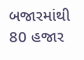બજારમાંથી 80 હજાર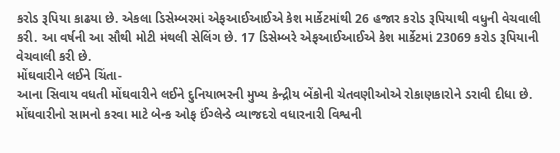કરોડ રૂપિયા કાઢયા છે. એકલા ડિસેમ્બરમાં એફઆઈઆઈએ કેશ માર્કેટમાંથી 26 હજાર કરોડ રૂપિયાથી વધુની વેચવાલી કરી. આ વર્ષની આ સૌથી મોટી મંથલી સેલિંગ છે. 17 ડિસેમ્બરે એફઆઈઆઈએ કેશ માર્કેટમાં 23069 કરોડ રૂપિયાની વેચવાલી કરી છે.
મોંઘવારીને લઈને ચિંતા-
આના સિવાય વધતી મોંઘવારીને લઈને દુનિયાભરની મુખ્ય કેન્દ્રીય બેંકોની ચેતવણીઓએ રોકાણકારોને ડરાવી દીધા છે. મોંઘવારીનો સામનો કરવા માટે બેન્ક ઓફ ઈંગ્લેન્ડે વ્યાજદરો વધારનારી વિશ્વની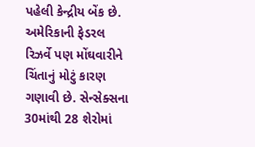પહેલી કેન્દ્રીય બેંક છે. અમેરિકાની ફેડરલ રિઝર્વે પણ મોંઘવારીને ચિંતાનું મોટું કારણ ગણાવી છે. સેન્સેક્સના 30માંથી 28 શેરોમાં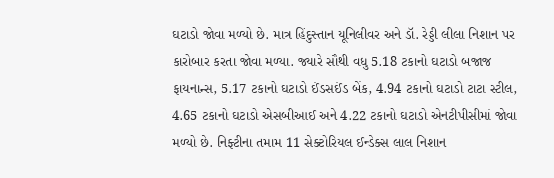ઘટાડો જોવા મળ્યો છે. માત્ર હિંદુસ્તાન યૂનિલીવર અને ડૉ. રેડ્ડી લીલા નિશાન પર કારોબાર કરતા જોવા મળ્યા. જ્યારે સૌથી વધુ 5.18 ટકાનો ઘટાડો બજાજ ફાયનાન્સ, 5.17 ટકાનો ઘટાડો ઈંડસઈંડ બેંક, 4.94 ટકાનો ઘટાડો ટાટા સ્ટીલ, 4.65 ટકાનો ઘટાડો એસબીઆઈ અને 4.22 ટકાનો ઘટાડો એનટીપીસીમાં જોવા મળ્યો છે. નિફ્ટીના તમામ 11 સેક્ટોરિયલ ઈન્ડેક્સ લાલ નિશાન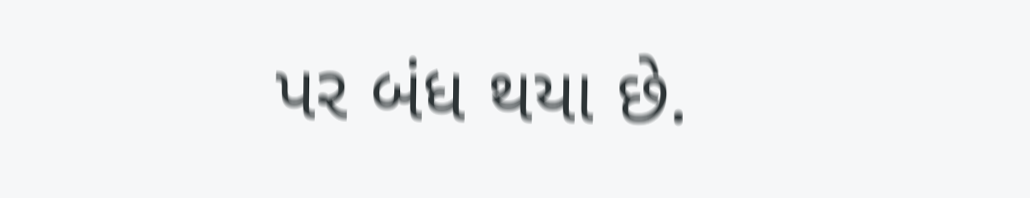પર બંધ થયા છે.